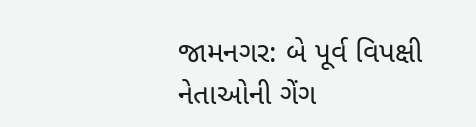જામનગર: બે પૂર્વ વિપક્ષી નેતાઓની ગેંગ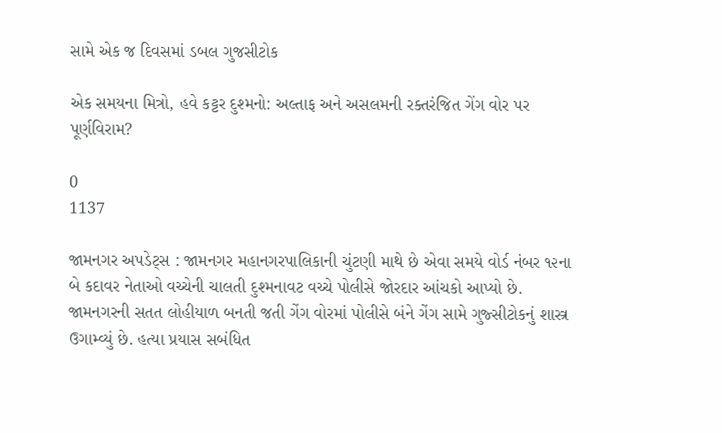સામે એક જ દિવસમાં ડબલ ગુજસીટોક

એક સમયના મિત્રો, હવે કટ્ટર દુશ્મનો: અલ્તાફ અને અસલમની રક્તરંજિત ગેંગ વોર પર પૂર્ણવિરામ?

0
1137

જામનગર અપડેટ્સ : જામનગર મહાનગરપાલિકાની ચુંટણી માથે છે એવા સમયે વોર્ડ નંબર ૧૨ના બે કદાવર નેતાઓ વચ્ચેની ચાલતી દુશ્મનાવટ વચ્ચે પોલીસે જોરદાર આંચકો આપ્યો છે. જામનગરની સતત લોહીયાળ બનતી જતી ગેંગ વોરમાં પોલીસે બંને ગેંગ સામે ગુજ્સીટોકનું શાસ્ત્ર ઉગામ્વ્યું છે. હત્યા પ્રયાસ સબંધિત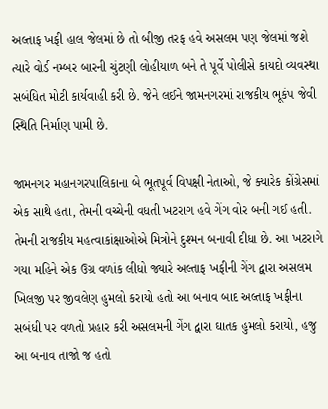અલ્તાફ ખફી હાલ જેલમાં છે તો બીજી તરફ હવે અસલમ પણ જેલમાં જશે ત્યારે વોર્ડ નમ્બર બારની ચુંટણી લોહીયાળ બને તે પૂર્વે પોલીસે કાયદો વ્યવસ્થા સબંધિત મોટી કાર્યવાહી કરી છે. જેને લઈને જામનગરમાં રાજકીય ભૂકંપ જેવી સ્થિતિ નિર્માણ પામી છે.

જામનગર મહાનગરપાલિકાના બે ભૂતપૂર્વ વિપક્ષી નેતાઓ, જે ક્યારેક કોંગ્રેસમાં એક સાથે હતા, તેમની વચ્ચેની વધતી ખટરાગ હવે ગેંગ વોર બની ગઈ હતી. તેમની રાજકીય મહત્વાકાંક્ષાઓએ મિત્રોને દુશ્મન બનાવી દીધા છે. આ ખટરાગે ગયા મહિને એક ઉગ્ર વળાંક લીધો જ્યારે અલ્તાફ ખફીની ગેંગ દ્વારા અસલમ ખિલજી પર જીવલેણ હુમલો કરાયો હતો આ બનાવ બાદ અલ્તાફ ખફીના સબંધી પર વળતો પ્રહાર કરી અસલમની ગેંગ દ્વારા ઘાતક હુમલો કરાયો, હજુ આ બનાવ તાજો જ હતો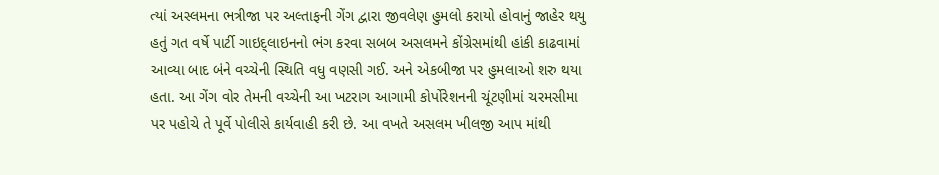ત્યાં અસ્લમના ભત્રીજા પર અલ્તાફની ગેંગ દ્વારા જીવલેણ હુમલો કરાયો હોવાનું જાહેર થયુ હતું ગત વર્ષે પાર્ટી ગાઇદ્લાઇનનો ભંગ કરવા સબબ અસલમને કોંગ્રેસમાંથી હાંકી કાઢવામાં આવ્યા બાદ બંને વચ્ચેની સ્થિતિ વધુ વણસી ગઈ. અને એકબીજા પર હુમલાઓ શરુ થયા હતા. આ ગેંગ વોર તેમની વચ્ચેની આ ખટરાગ આગામી કોર્પોરેશનની ચૂંટણીમાં ચરમસીમા પર પહોચે તે પૂર્વે પોલીસે કાર્યવાહી કરી છે. આ વખતે અસલમ ખીલજી આપ માંથી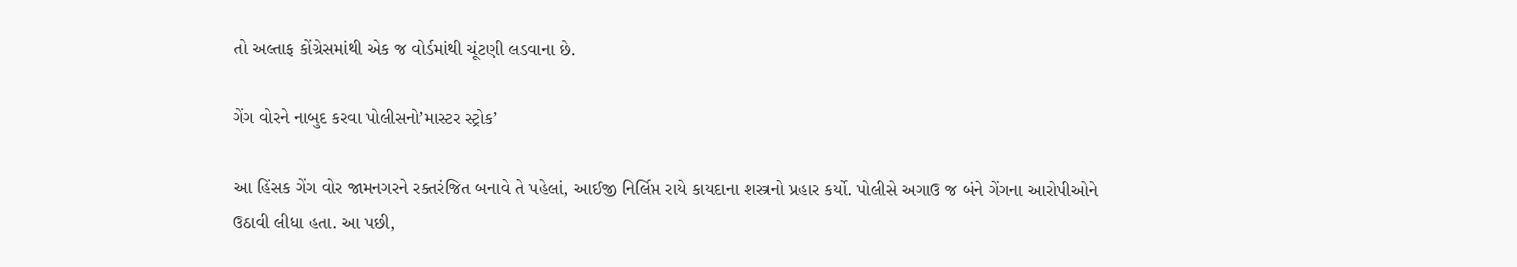તો અલ્તાફ કોંગ્રેસમાંથી એક જ વોર્ડમાંથી ચૂંટણી લડવાના છે.

ગેંગ વોરને નાબુદ કરવા પોલીસનો’માસ્ટર સ્ટ્રોક’

આ હિંસક ગેંગ વોર જામનગરને રક્તરંજિત બનાવે તે પહેલાં, આઈજી નિર્લિપ્ત રાયે કાયદાના શસ્ત્રનો પ્રહાર કર્યો. પોલીસે અગાઉ જ બંને ગેંગના આરોપીઓને ઉઠાવી લીધા હતા. આ પછી,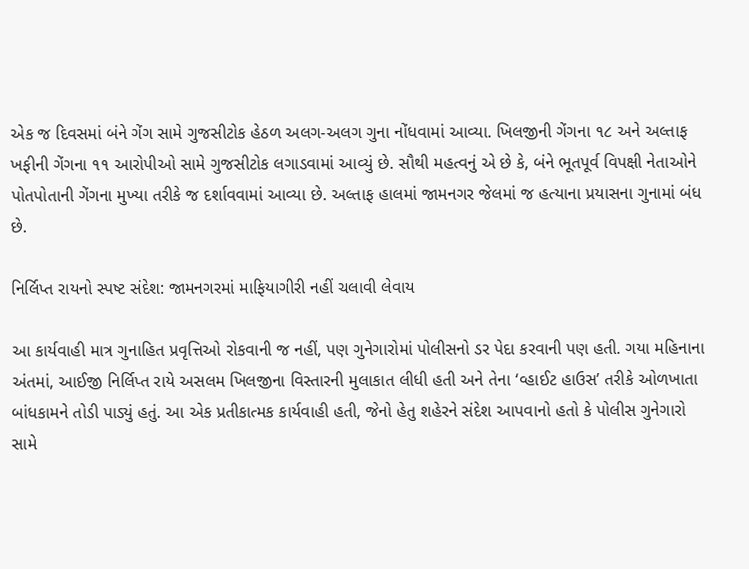એક જ દિવસમાં બંને ગેંગ સામે ગુજસીટોક હેઠળ અલગ-અલગ ગુના નોંધવામાં આવ્યા. ખિલજીની ગેંગના ૧૮ અને અલ્તાફ ખફીની ગેંગના ૧૧ આરોપીઓ સામે ગુજસીટોક લગાડવામાં આવ્યું છે. સૌથી મહત્વનું એ છે કે, બંને ભૂતપૂર્વ વિપક્ષી નેતાઓને પોતપોતાની ગેંગના મુખ્યા તરીકે જ દર્શાવવામાં આવ્યા છે. અલ્તાફ હાલમાં જામનગર જેલમાં જ હત્યાના પ્રયાસના ગુનામાં બંધ છે.

નિર્લિપ્ત રાયનો સ્પષ્ટ સંદેશ: જામનગરમાં માફિયાગીરી નહીં ચલાવી લેવાય

આ કાર્યવાહી માત્ર ગુનાહિત પ્રવૃત્તિઓ રોકવાની જ નહીં, પણ ગુનેગારોમાં પોલીસનો ડર પેદા કરવાની પણ હતી. ગયા મહિનાના અંતમાં, આઈજી નિર્લિપ્ત રાયે અસલમ ખિલજીના વિસ્તારની મુલાકાત લીધી હતી અને તેના ‘વ્હાઈટ હાઉસ’ તરીકે ઓળખાતા બાંધકામને તોડી પાડ્યું હતું. આ એક પ્રતીકાત્મક કાર્યવાહી હતી, જેનો હેતુ શહેરને સંદેશ આપવાનો હતો કે પોલીસ ગુનેગારો સામે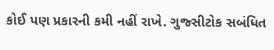કોઈ પણ પ્રકારની કમી નહીં રાખે. ગુજ્સીટોક સબંધિત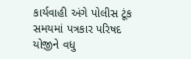કાર્યવાહી અંગે પોલીસ ટૂંક સમયમાં પત્રકાર પરિષદ યોજીને વધુ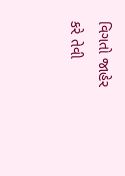વિગતો જાહેર કરે તેવી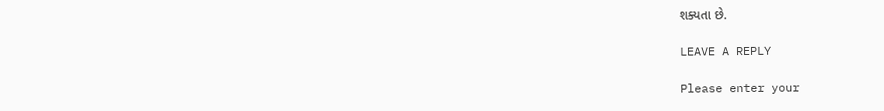શક્યતા છે.

LEAVE A REPLY

Please enter your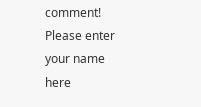comment!
Please enter your name here